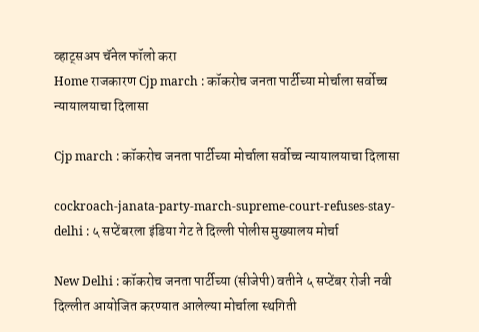व्हाट्सअप चॅनेल फॉलो करा
Home राजकारण Cjp march : कॉकरोच जनता पार्टीच्या मोर्चाला सर्वोच्च न्यायालयाचा दिलासा

Cjp march : कॉकरोच जनता पार्टीच्या मोर्चाला सर्वोच्च न्यायालयाचा दिलासा

cockroach-janata-party-march-supreme-court-refuses-stay-delhi : ५ सप्टेंबरला इंडिया गेट ते दिल्ली पोलीस मुख्यालय मोर्चा

New Delhi : कॉकरोच जनता पार्टीच्या (सीजेपी) वतीने ५ सप्टेंबर रोजी नवी दिल्लीत आयोजित करण्यात आलेल्या मोर्चाला स्थगिती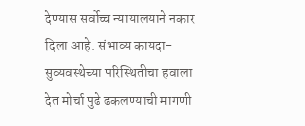देण्यास सर्वोच्च न्यायालयाने नकार दिला आहे. संभाव्य कायदा-सुव्यवस्थेच्या परिस्थितीचा हवाला देत मोर्चा पुढे ढकलण्याची मागणी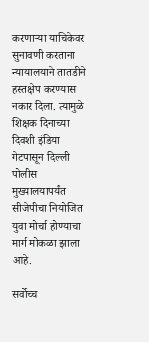करणाऱ्या याचिकेवर सुनावणी करताना न्यायालयाने तातडीने हस्तक्षेप करण्यास नकार दिला. त्यामुळे शिक्षक दिनाच्या दिवशी इंडिया गेटपासून दिल्ली पोलीस मुख्यालयापर्यंत सीजेपीचा नियोजित युवा मोर्चा होण्याचा मार्ग मोकळा झाला आहे.

सर्वोच्च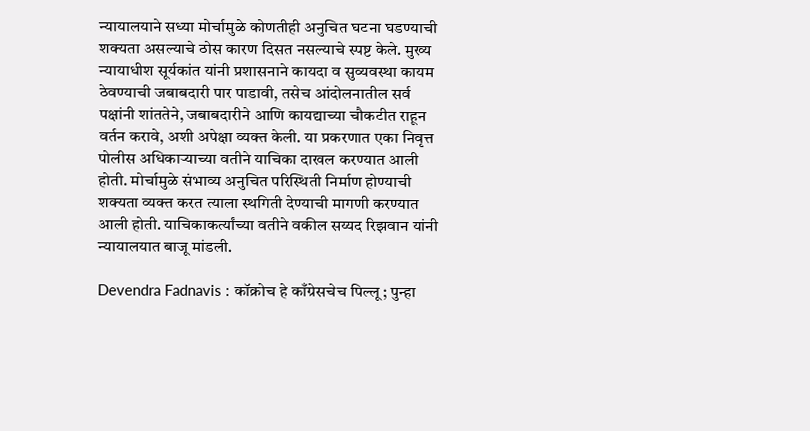न्यायालयाने सध्या मोर्चामुळे कोणतीही अनुचित घटना घडण्याची शक्यता असल्याचे ठोस कारण दिसत नसल्याचे स्पष्ट केले. मुख्य न्यायाधीश सूर्यकांत यांनी प्रशासनाने कायदा व सुव्यवस्था कायम ठेवण्याची जबाबदारी पार पाडावी, तसेच आंदोलनातील सर्व पक्षांनी शांततेने, जबाबदारीने आणि कायद्याच्या चौकटीत राहून वर्तन करावे, अशी अपेक्षा व्यक्त केली. या प्रकरणात एका निवृत्त पोलीस अधिकाऱ्याच्या वतीने याचिका दाखल करण्यात आली होती. मोर्चामुळे संभाव्य अनुचित परिस्थिती निर्माण होण्याची शक्यता व्यक्त करत त्याला स्थगिती देण्याची मागणी करण्यात आली होती. याचिकाकर्त्यांच्या वतीने वकील सय्यद रिझवान यांनी न्यायालयात बाजू मांडली.

Devendra Fadnavis : कॉक्रोच हे काँग्रेसचेच पिल्लू; पुन्हा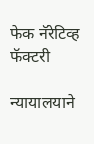फेक नॅरेटिव्ह फॅक्टरी

न्यायालयाने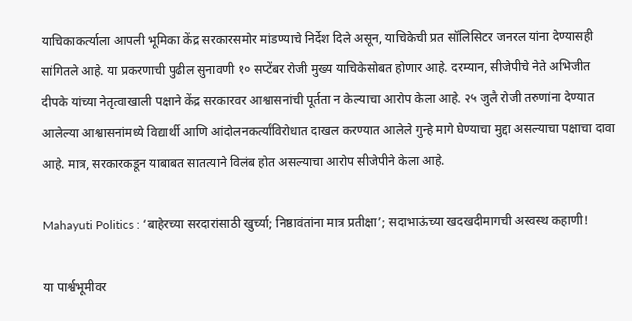याचिकाकर्त्याला आपली भूमिका केंद्र सरकारसमोर मांडण्याचे निर्देश दिले असून, याचिकेची प्रत सॉलिसिटर जनरल यांना देण्यासही सांगितले आहे. या प्रकरणाची पुढील सुनावणी १० सप्टेंबर रोजी मुख्य याचिकेसोबत होणार आहे. दरम्यान, सीजेपीचे नेते अभिजीत दीपके यांच्या नेतृत्वाखाली पक्षाने केंद्र सरकारवर आश्वासनांची पूर्तता न केल्याचा आरोप केला आहे. २५ जुलै रोजी तरुणांना देण्यात आलेल्या आश्वासनांमध्ये विद्यार्थी आणि आंदोलनकर्त्यांविरोधात दाखल करण्यात आलेले गुन्हे मागे घेण्याचा मुद्दा असल्याचा पक्षाचा दावा आहे. मात्र, सरकारकडून याबाबत सातत्याने विलंब होत असल्याचा आरोप सीजेपीने केला आहे.

Mahayuti Politics : ‘बाहेरच्या सरदारांसाठी खुर्च्या; निष्ठावंतांना मात्र प्रतीक्षा’; सदाभाऊंच्या खदखदीमागची अस्वस्थ कहाणी!

या पार्श्वभूमीवर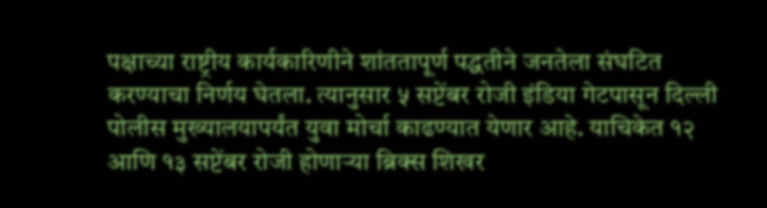पक्षाच्या राष्ट्रीय कार्यकारिणीने शांततापूर्ण पद्धतीने जनतेला संघटित करण्याचा निर्णय घेतला. त्यानुसार ५ सप्टेंबर रोजी इंडिया गेटपासून दिल्ली पोलीस मुख्यालयापर्यंत युवा मोर्चा काढण्यात येणार आहे. याचिकेत १२ आणि १३ सप्टेंबर रोजी होणाऱ्या ब्रिक्स शिखर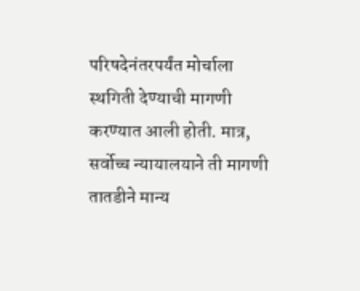परिषदेनंतरपर्यंत मोर्चाला स्थगिती देण्याची मागणी करण्यात आली होती. मात्र, सर्वोच्च न्यायालयाने ती मागणी तातडीने मान्य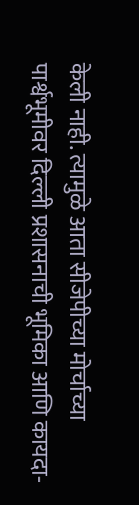केली नाही. त्यामुळे आता सीजेपीच्या मोर्चाच्या पार्श्वभूमीवर दिल्ली प्रशासनाची भूमिका आणि कायदा-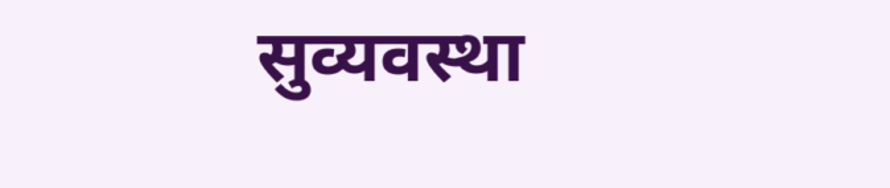सुव्यवस्था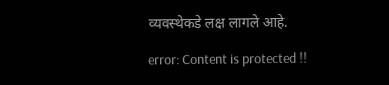व्यवस्थेकडे लक्ष लागले आहे.

error: Content is protected !!